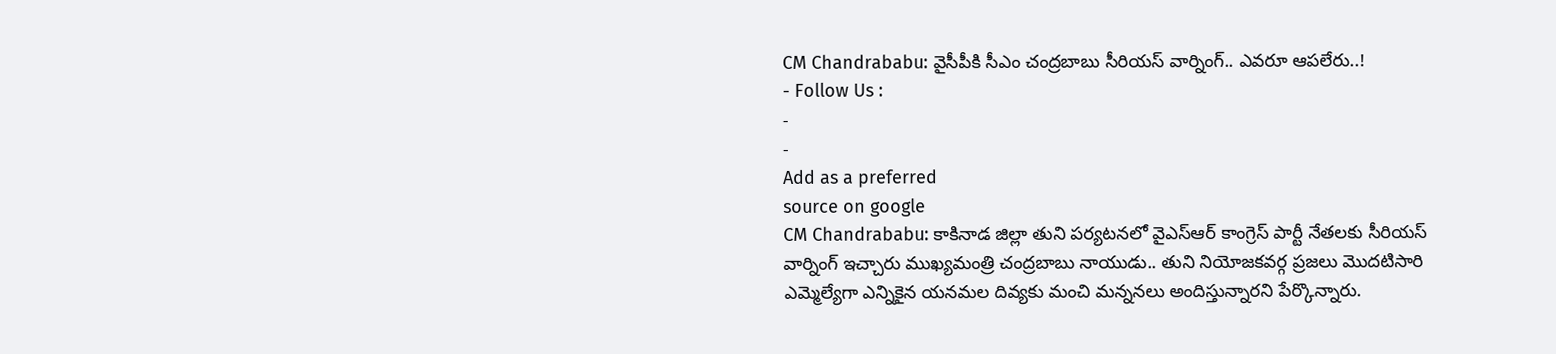CM Chandrababu: వైసీపీకి సీఎం చంద్రబాబు సీరియస్ వార్నింగ్.. ఎవరూ ఆపలేరు..!
- Follow Us :
-
-
Add as a preferred
source on google
CM Chandrababu: కాకినాడ జిల్లా తుని పర్యటనలో వైఎస్ఆర్ కాంగ్రెస్ పార్టీ నేతలకు సీరియస్ వార్నింగ్ ఇచ్చారు ముఖ్యమంత్రి చంద్రబాబు నాయుడు.. తుని నియోజకవర్గ ప్రజలు మొదటిసారి ఎమ్మెల్యేగా ఎన్నికైన యనమల దివ్యకు మంచి మన్ననలు అందిస్తున్నారని పేర్కొన్నారు.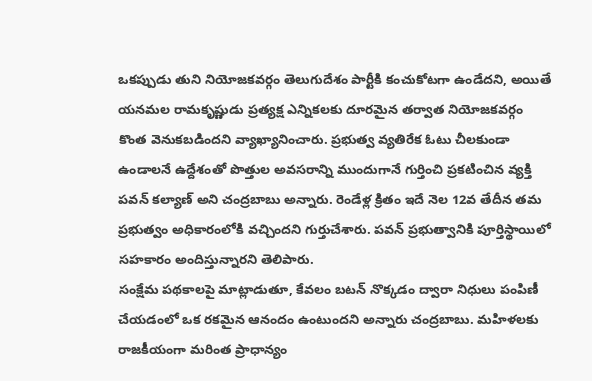ఒకప్పుడు తుని నియోజకవర్గం తెలుగుదేశం పార్టీకి కంచుకోటగా ఉండేదని, అయితే యనమల రామకృష్ణుడు ప్రత్యక్ష ఎన్నికలకు దూరమైన తర్వాత నియోజకవర్గం కొంత వెనుకబడిందని వ్యాఖ్యానించారు. ప్రభుత్వ వ్యతిరేక ఓటు చీలకుండా ఉండాలనే ఉద్దేశంతో పొత్తుల అవసరాన్ని ముందుగానే గుర్తించి ప్రకటించిన వ్యక్తి పవన్ కల్యాణ్ అని చంద్రబాబు అన్నారు. రెండేళ్ల క్రితం ఇదే నెల 12వ తేదీన తమ ప్రభుత్వం అధికారంలోకి వచ్చిందని గుర్తుచేశారు. పవన్ ప్రభుత్వానికి పూర్తిస్థాయిలో సహకారం అందిస్తున్నారని తెలిపారు.
సంక్షేమ పథకాలపై మాట్లాడుతూ, కేవలం బటన్ నొక్కడం ద్వారా నిధులు పంపిణీ చేయడంలో ఒక రకమైన ఆనందం ఉంటుందని అన్నారు చంద్రబాబు. మహిళలకు రాజకీయంగా మరింత ప్రాధాన్యం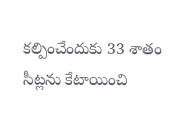కల్పించేందుకు 33 శాతం సీట్లను కేటాయించి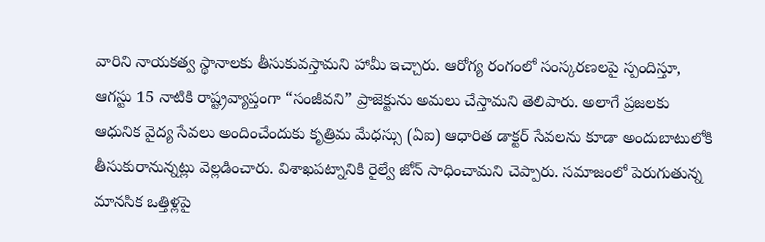వారిని నాయకత్వ స్థానాలకు తీసుకువస్తామని హామీ ఇచ్చారు. ఆరోగ్య రంగంలో సంస్కరణలపై స్పందిస్తూ, ఆగస్టు 15 నాటికి రాష్ట్రవ్యాప్తంగా “సంజీవని” ప్రాజెక్టును అమలు చేస్తామని తెలిపారు. అలాగే ప్రజలకు ఆధునిక వైద్య సేవలు అందించేందుకు కృత్రిమ మేధస్సు (ఏఐ) ఆధారిత డాక్టర్ సేవలను కూడా అందుబాటులోకి తీసుకురానున్నట్లు వెల్లడించారు. విశాఖపట్నానికి రైల్వే జోన్ సాధించామని చెప్పారు. సమాజంలో పెరుగుతున్న మానసిక ఒత్తిళ్లపై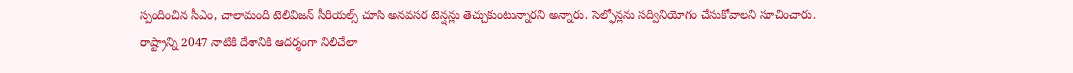స్పందించిన సీఎం, చాలామంది టెలివిజన్ సీరియల్స్ చూసి అనవసర టెన్షన్లు తెచ్చుకుంటున్నారని అన్నారు. సెల్ఫోన్లను సద్వినియోగం చేసుకోవాలని సూచించారు. రాష్ట్రాన్ని 2047 నాటికి దేశానికి ఆదర్శంగా నిలిచేలా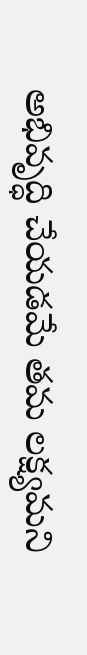అభివృద్ధి చేయడమే తమ లక్ష్యమని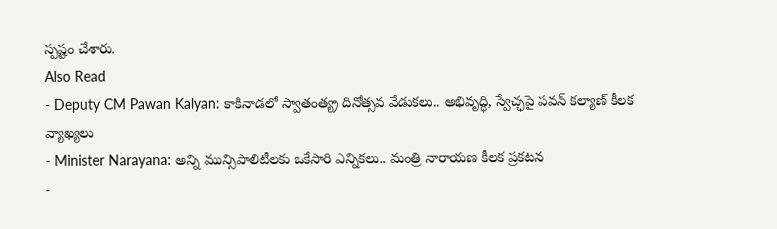స్పష్టం చేశారు.
Also Read
- Deputy CM Pawan Kalyan: కాకినాడలో స్వాతంత్య్ర దినోత్సవ వేడుకలు.. అభివృద్ధి, స్వేచ్ఛపై పవన్ కల్యాణ్ కీలక వ్యాఖ్యలు
- Minister Narayana: అన్ని మున్సిపాలిటీలకు ఒకేసారి ఎన్నికలు.. మంత్రి నారాయణ కీలక ప్రకటన
-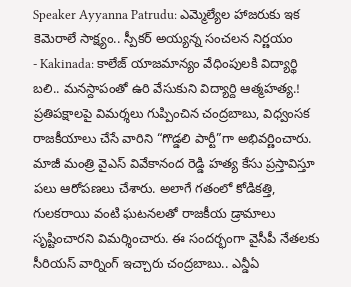Speaker Ayyanna Patrudu: ఎమ్మెల్యేల హాజరుకు ఇక కెమెరాలే సాక్ష్యం.. స్పీకర్ అయ్యన్న సంచలన నిర్ణయం
- Kakinada: కాలేజ్ యాజమాన్యం వేధింపులకి విద్యార్థి బలి.. మనస్దాపంతో ఉరి వేసుకుని విద్యార్ది ఆత్మహత్య.!
ప్రతిపక్షాలపై విమర్శలు గుప్పించిన చంద్రబాబు, విధ్వంసక రాజకీయాలు చేసే వారిని “గొడ్డలి పార్టీ”గా అభివర్ణించారు. మాజీ మంత్రి వైఎస్ వివేకానంద రెడ్డి హత్య కేసు ప్రస్తావిస్తూ పలు ఆరోపణలు చేశారు. అలాగే గతంలో కోడికత్తి, గులకరాయి వంటి ఘటనలతో రాజకీయ డ్రామాలు సృష్టించారని విమర్శించారు. ఈ సందర్భంగా వైసీపీ నేతలకు సీరియస్ వార్నింగ్ ఇచ్చారు చంద్రబాబు.. ఎన్డీఏ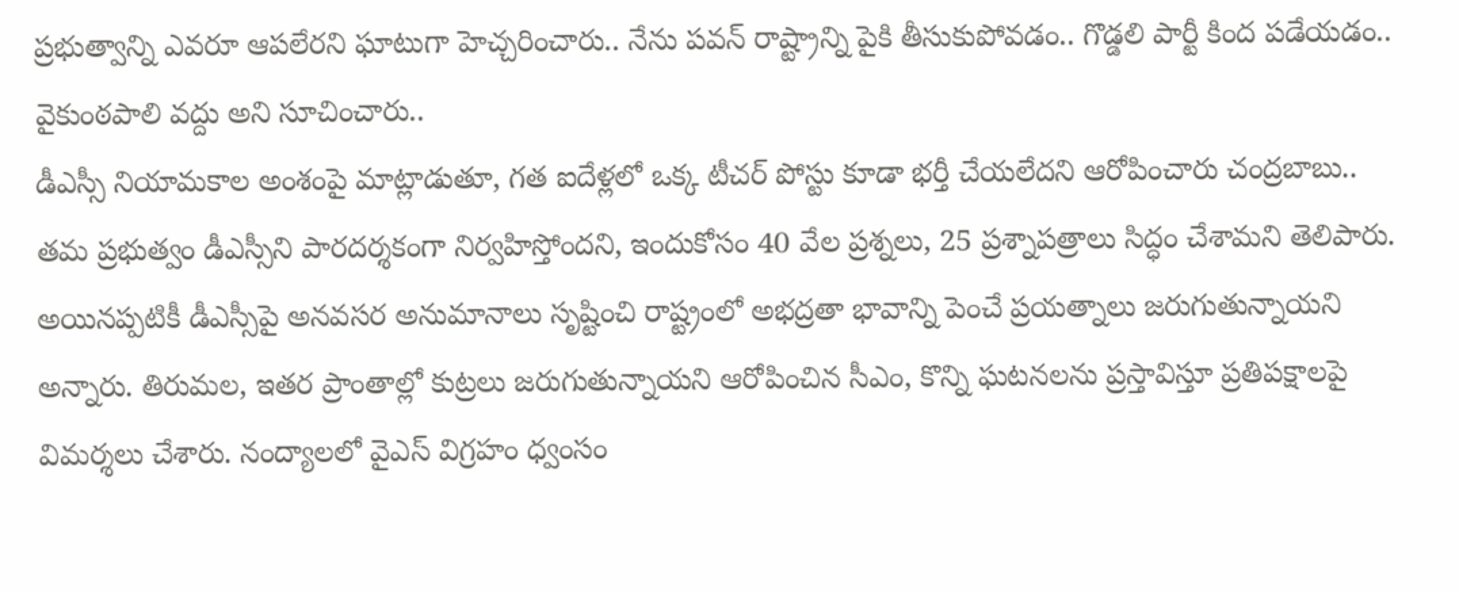ప్రభుత్వాన్ని ఎవరూ ఆపలేరని ఘాటుగా హెచ్చరించారు.. నేను పవన్ రాష్ట్రాన్ని పైకి తీసుకుపోవడం.. గొడ్డలి పార్టీ కింద పడేయడం.. వైకుంఠపాలి వద్దు అని సూచించారు..
డీఎస్సీ నియామకాల అంశంపై మాట్లాడుతూ, గత ఐదేళ్లలో ఒక్క టీచర్ పోస్టు కూడా భర్తీ చేయలేదని ఆరోపించారు చంద్రబాబు.. తమ ప్రభుత్వం డీఎస్సీని పారదర్శకంగా నిర్వహిస్తోందని, ఇందుకోసం 40 వేల ప్రశ్నలు, 25 ప్రశ్నాపత్రాలు సిద్ధం చేశామని తెలిపారు. అయినప్పటికీ డీఎస్సీపై అనవసర అనుమానాలు సృష్టించి రాష్ట్రంలో అభద్రతా భావాన్ని పెంచే ప్రయత్నాలు జరుగుతున్నాయని అన్నారు. తిరుమల, ఇతర ప్రాంతాల్లో కుట్రలు జరుగుతున్నాయని ఆరోపించిన సీఎం, కొన్ని ఘటనలను ప్రస్తావిస్తూ ప్రతిపక్షాలపై విమర్శలు చేశారు. నంద్యాలలో వైఎస్ విగ్రహం ధ్వంసం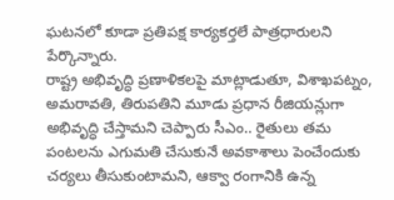ఘటనలో కూడా ప్రతిపక్ష కార్యకర్తలే పాత్రధారులని పేర్కొన్నారు.
రాష్ట్ర అభివృద్ధి ప్రణాళికలపై మాట్లాడుతూ, విశాఖపట్నం, అమరావతి, తిరుపతిని మూడు ప్రధాన రీజియన్లుగా అభివృద్ధి చేస్తామని చెప్పారు సీఎం.. రైతులు తమ పంటలను ఎగుమతి చేసుకునే అవకాశాలు పెంచేందుకు చర్యలు తీసుకుంటామని, ఆక్వా రంగానికి ఉన్న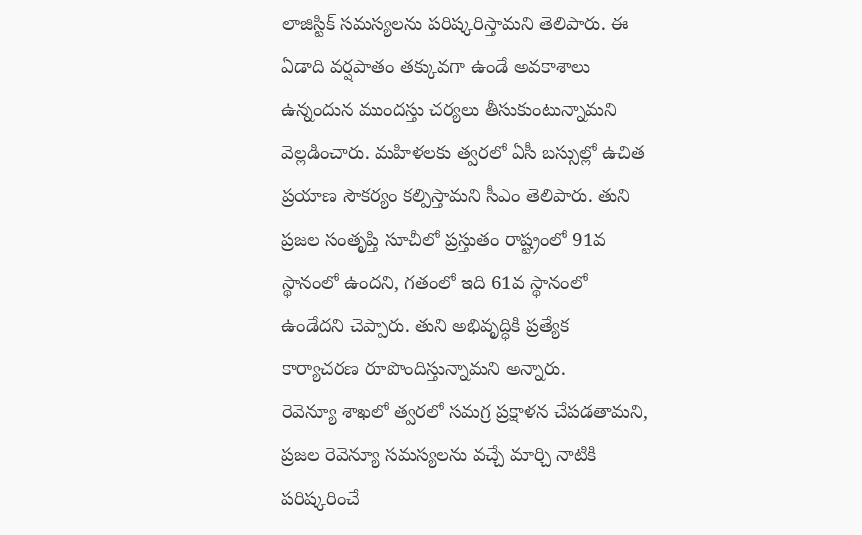లాజిస్టిక్ సమస్యలను పరిష్కరిస్తామని తెలిపారు. ఈ ఏడాది వర్షపాతం తక్కువగా ఉండే అవకాశాలు ఉన్నందున ముందస్తు చర్యలు తీసుకుంటున్నామని వెల్లడించారు. మహిళలకు త్వరలో ఏసీ బస్సుల్లో ఉచిత ప్రయాణ సౌకర్యం కల్పిస్తామని సీఎం తెలిపారు. తుని ప్రజల సంతృప్తి సూచీలో ప్రస్తుతం రాష్ట్రంలో 91వ స్థానంలో ఉందని, గతంలో ఇది 61వ స్థానంలో ఉండేదని చెప్పారు. తుని అభివృద్ధికి ప్రత్యేక కార్యాచరణ రూపొందిస్తున్నామని అన్నారు.
రెవెన్యూ శాఖలో త్వరలో సమగ్ర ప్రక్షాళన చేపడతామని, ప్రజల రెవెన్యూ సమస్యలను వచ్చే మార్చి నాటికి పరిష్కరించే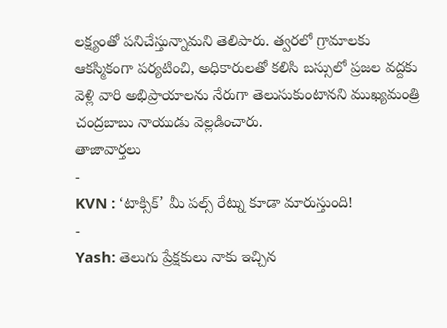లక్ష్యంతో పనిచేస్తున్నామని తెలిపారు. త్వరలో గ్రామాలకు ఆకస్మికంగా పర్యటించి, అధికారులతో కలిసి బస్సులో ప్రజల వద్దకు వెళ్లి వారి అభిప్రాయాలను నేరుగా తెలుసుకుంటానని ముఖ్యమంత్రి చంద్రబాబు నాయుడు వెల్లడించారు.
తాజావార్తలు
-
KVN : ‘టాక్సిక్’ మీ పల్స్ రేట్ను కూడా మారుస్తుంది!
-
Yash: తెలుగు ప్రేక్షకులు నాకు ఇచ్చిన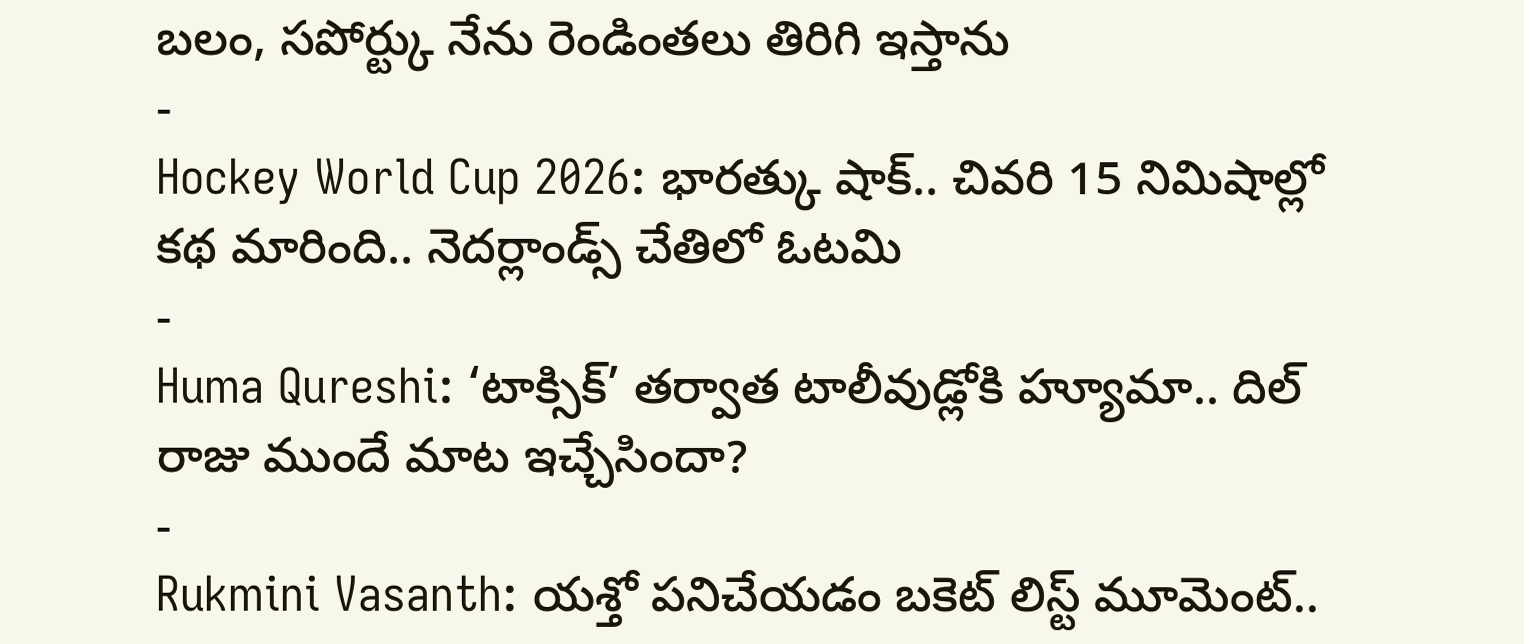బలం, సపోర్ట్కు నేను రెండింతలు తిరిగి ఇస్తాను
-
Hockey World Cup 2026: భారత్కు షాక్.. చివరి 15 నిమిషాల్లో కథ మారింది.. నెదర్లాండ్స్ చేతిలో ఓటమి
-
Huma Qureshi: ‘టాక్సిక్’ తర్వాత టాలీవుడ్లోకి హ్యూమా.. దిల్ రాజు ముందే మాట ఇచ్చేసిందా?
-
Rukmini Vasanth: యశ్తో పనిచేయడం బకెట్ లిస్ట్ మూమెంట్..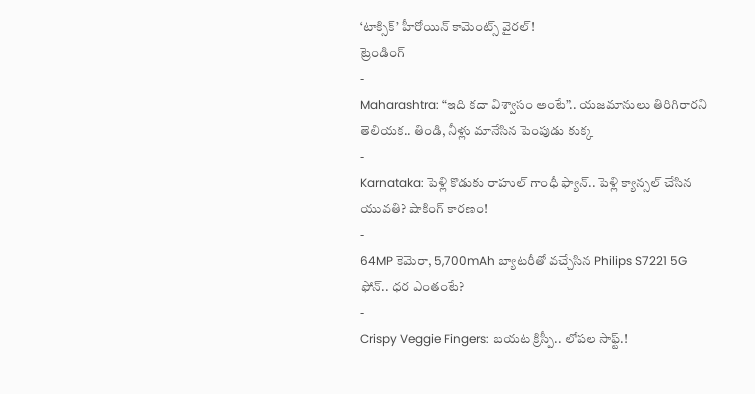‘టాక్సిక్’ హీరోయిన్ కామెంట్స్ వైరల్!
ట్రెండింగ్
-
Maharashtra: “ఇది కదా విశ్వాసం అంటే”.. యజమానులు తిరిగిరారని తెలియక.. తిండి, నీళ్లు మానేసిన పెంపుడు కుక్క
-
Karnataka: పెళ్లి కొడుకు రాహుల్ గాంధీ ఫ్యాన్.. పెళ్లి క్యాన్సల్ చేసిన యువతి? షాకింగ్ కారణం!
-
64MP కెమెరా, 5,700mAh బ్యాటరీతో వచ్చేసిన Philips S7221 5G ఫోన్.. ధర ఎంతంటే?
-
Crispy Veggie Fingers: బయట క్రిస్పీ.. లోపల సాఫ్ట్.!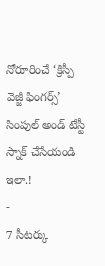నోరూరించే ‘క్రిస్పీ వెజ్జీ ఫింగర్స్’ సింపుల్ అండ్ టేస్టీ స్నాక్ చేసేయండి ఇలా.!
-
7 సీటర్కు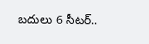బదులు 6 సీటర్..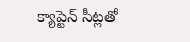క్యాప్టెన్ సీట్లతో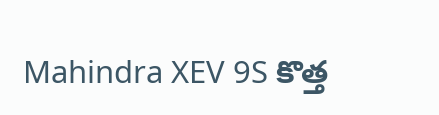Mahindra XEV 9S కొత్త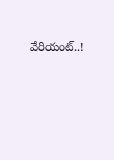వేరియంట్..!